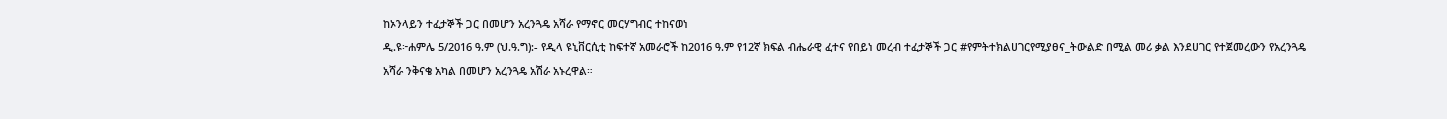ከኦንላይን ተፈታኞች ጋር በመሆን አረንጓዴ አሻራ የማኖር መርሃግብር ተከናወነ
ዲ.ዩ፦ሐምሌ 5/2016 ዓ.ም (ህ.ዓ.ግ):- የዲላ ዩኒቨርሲቲ ከፍተኛ አመራሮች ከ2016 ዓ.ም የ12ኛ ክፍል ብሔራዊ ፈተና የበይነ መረብ ተፈታኞች ጋር #የምትተክልሀገርየሚያፀና_ትውልድ በሚል መሪ ቃል እንደሀገር የተጀመረውን የአረንጓዴ አሻራ ንቅናቄ አካል በመሆን አረንጓዴ አሽራ አኑረዋል።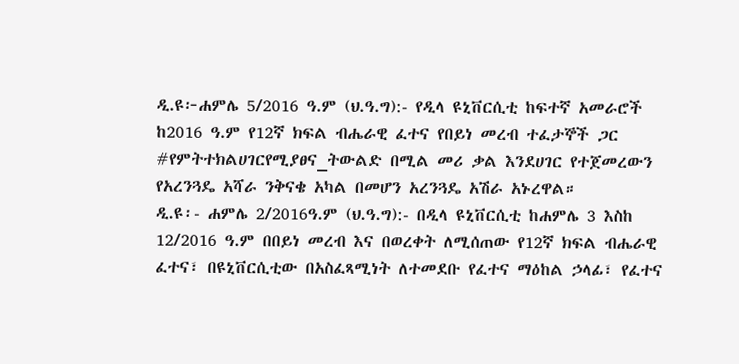ዲ.ዩ፦ሐምሌ 5/2016 ዓ.ም (ህ.ዓ.ግ):- የዲላ ዩኒቨርሲቲ ከፍተኛ አመራሮች ከ2016 ዓ.ም የ12ኛ ክፍል ብሔራዊ ፈተና የበይነ መረብ ተፈታኞች ጋር #የምትተክልሀገርየሚያፀና_ትውልድ በሚል መሪ ቃል እንደሀገር የተጀመረውን የአረንጓዴ አሻራ ንቅናቄ አካል በመሆን አረንጓዴ አሽራ አኑረዋል።
ዲ.ዩ፡- ሐምሌ 2/2016ዓ.ም (ህ.ዓ.ግ):- በዲላ ዩኒቨርሲቲ ከሐምሌ 3 እስከ 12/2016 ዓ.ም በበይነ መረብ እና በወረቀት ለሚሰጠው የ12ኛ ክፍል ብሔራዊ ፈተና፣ በዩኒቨርሲቲው በአስፈጻሚነት ለተመደቡ የፈተና ማዕከል ኃላፊ፣ የፈተና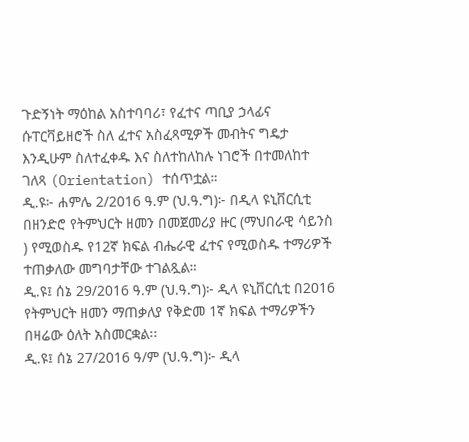ጉድኝነት ማዕከል አስተባባሪ፣ የፈተና ጣቢያ ኃላፊና ሱፐርቫይዘሮች ስለ ፈተና አስፈጻሚዎች መብትና ግዴታ እንዲሁም ስለተፈቀዱ እና ስለተከለከሉ ነገሮች በተመለከተ ገለጻ (Orientation) ተሰጥቷል።
ዲ.ዩ፦ ሐምሌ 2/2016 ዓ.ም (ህ.ዓ.ግ)፦ በዲላ ዩኒቨርሲቲ በዘንድሮ የትምህርት ዘመን በመጀመሪያ ዙር (ማህበራዊ ሳይንስ ) የሚወስዱ የ12ኛ ክፍል ብሔራዊ ፈተና የሚወስዱ ተማሪዎች ተጠቃለው መግባታቸው ተገልጿል።
ዲ.ዩ፤ ሰኔ 29/2016 ዓ.ም (ህ.ዓ.ግ)፦ ዲላ ዩኒቨርሲቲ በ2016 የትምህርት ዘመን ማጠቃለያ የቅድመ 1ኛ ክፍል ተማሪዎችን በዛሬው ዕለት አስመርቋል፡፡
ዲ.ዩ፤ ሰኔ 27/2016 ዓ/ም (ህ.ዓ.ግ)፦ ዲላ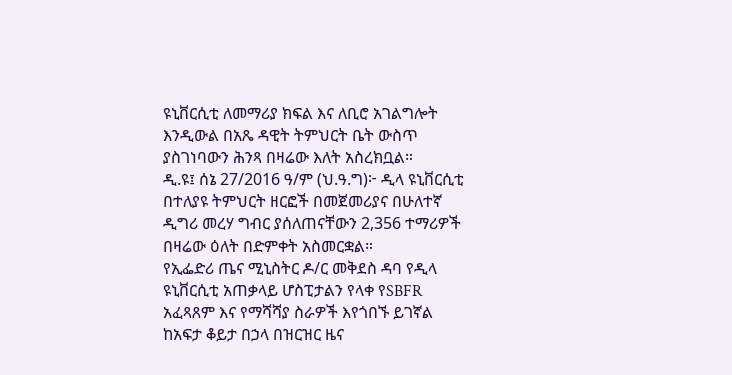ዩኒቨርሲቲ ለመማሪያ ክፍል እና ለቢሮ አገልግሎት እንዲውል በአጼ ዳዊት ትምህርት ቤት ውስጥ ያስገነባውን ሕንጻ በዛሬው እለት አስረክቧል።
ዲ.ዩ፤ ሰኔ 27/2016 ዓ/ም (ህ.ዓ.ግ)፦ ዲላ ዩኒቨርሲቲ በተለያዩ ትምህርት ዘርፎች በመጀመሪያና በሁለተኛ ዲግሪ መረሃ ግብር ያሰለጠናቸውን 2,356 ተማሪዎች በዛሬው ዕለት በድምቀት አስመርቋል።
የኢፌድሪ ጤና ሚኒስትር ዶ/ር መቅደስ ዳባ የዲላ ዩኒቨርሲቲ አጠቃላይ ሆስፒታልን የላቀ የSBFR አፈጻጸም እና የማሻሻያ ስራዎች እየጎበኙ ይገኛል
ከአፍታ ቆይታ በኃላ በዝርዝር ዜና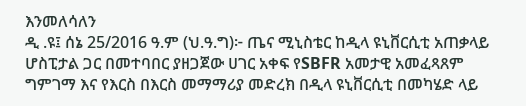እንመለሳለን
ዲ .ዩ፤ ሰኔ 25/2016 ዓ.ም (ህ.ዓ.ግ)፦ ጤና ሚኒስቴር ከዲላ ዩኒቨርሲቲ አጠቃላይ ሆስፒታል ጋር በመተባበር ያዘጋጀው ሀገር አቀፍ የSBFR አመታዊ አመፈጻጸም ግምገማ እና የእርስ በእርስ መማማሪያ መድረክ በዲላ ዩኒቨርሲቲ በመካሄድ ላይ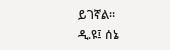ይገኛል።
ዲ.ዩ፤ ሰኔ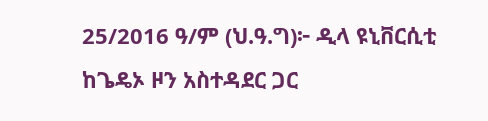25/2016 ዓ/ም (ህ.ዓ.ግ)፦ ዲላ ዩኒቨርሲቲ ከጌዴኦ ዞን አስተዳደር ጋር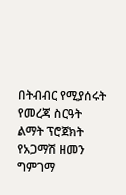በትብብር የሚያሰሩት የመረጃ ስርዓት ልማት ፕሮጀክት የአጋማሽ ዘመን ግምገማ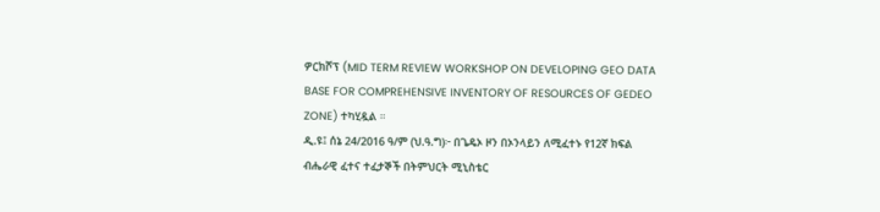ዎርክሾፕ (MID TERM REVIEW WORKSHOP ON DEVELOPING GEO DATA BASE FOR COMPREHENSIVE INVENTORY OF RESOURCES OF GEDEO ZONE) ተካሂዷል ።
ዲ.ዩ፤ ሰኔ 24/2016 ዓ/ም (ህ.ዓ.ግ)፦ በጌዴኦ ዞን በኦንላይን ለሚፈተኑ የ12ኛ ክፍል ብሔራዊ ፈተና ተፈታኞች በትምህርት ሚኒስቴር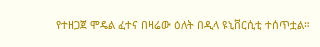የተዘጋጀ ሞዴል ፈተና በዛሬው ዕለት በዲላ ዩኒቨርሲቲ ተሰጥቷል።